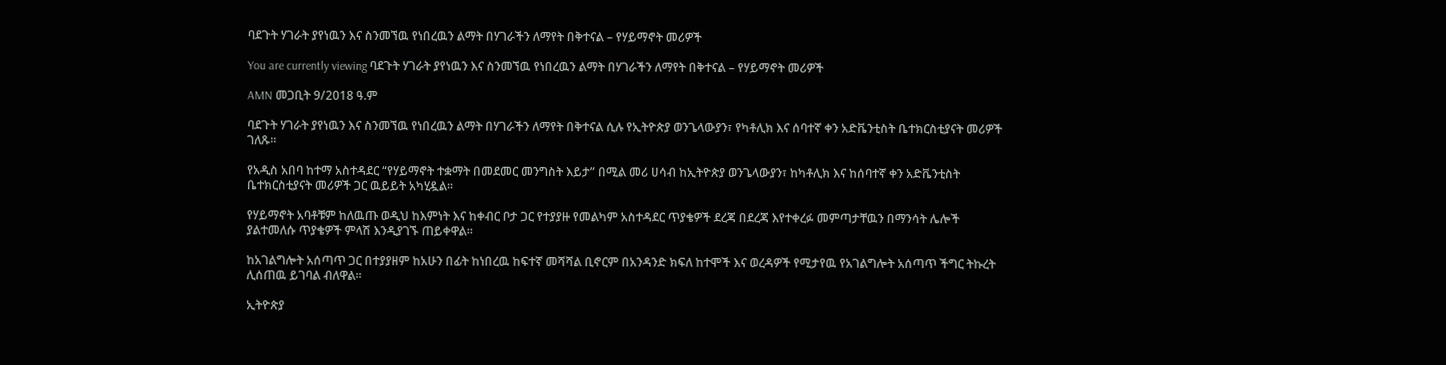ባደጉት ሃገራት ያየነዉን እና ስንመኘዉ የነበረዉን ልማት በሃገራችን ለማየት በቅተናል – የሃይማኖት መሪዎች

You are currently viewing ባደጉት ሃገራት ያየነዉን እና ስንመኘዉ የነበረዉን ልማት በሃገራችን ለማየት በቅተናል – የሃይማኖት መሪዎች

AMN መጋቢት 9/2018 ዓ.ም

ባደጉት ሃገራት ያየነዉን እና ስንመኘዉ የነበረዉን ልማት በሃገራችን ለማየት በቅተናል ሲሉ የኢትዮጵያ ወንጌላውያን፣ የካቶሊክ እና ሰባተኛ ቀን አድቬንቲስት ቤተክርስቲያናት መሪዎች ገለጹ፡፡

የአዲስ አበባ ከተማ አስተዳደር “የሃይማኖት ተቋማት በመደመር መንግስት እይታ” በሚል መሪ ሀሳብ ከኢትዮጵያ ወንጌላውያን፣ ከካቶሊክ እና ከሰባተኛ ቀን አድቬንቲስት ቤተክርስቲያናት መሪዎች ጋር ዉይይት አካሂዷል፡፡

የሃይማኖት አባቶቹም ከለዉጡ ወዲህ ከእምነት እና ከቀብር ቦታ ጋር የተያያዙ የመልካም አስተዳደር ጥያቄዎች ደረጃ በደረጃ እየተቀረፉ መምጣታቸዉን በማንሳት ሌሎች ያልተመለሱ ጥያቄዎች ምላሽ እንዲያገኙ ጠይቀዋል፡፡

ከአገልግሎት አሰጣጥ ጋር በተያያዘም ከአሁን በፊት ከነበረዉ ከፍተኛ መሻሻል ቢኖርም በአንዳንድ ክፍለ ከተሞች እና ወረዳዎች የሚታየዉ የአገልግሎት አሰጣጥ ችግር ትኩረት ሊሰጠዉ ይገባል ብለዋል፡፡

ኢትዮጵያ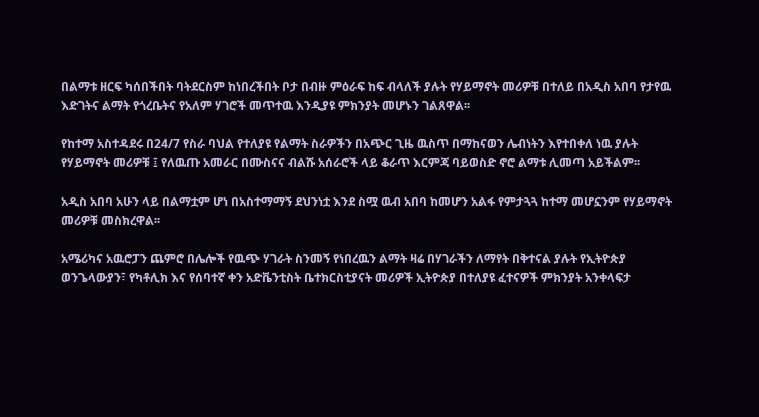በልማቱ ዘርፍ ካሰበችበት ባትደርስም ከነበረችበት ቦታ በብዙ ምዕራፍ ከፍ ብላለች ያሉት የሃይማኖት መሪዎቹ በተለይ በአዲስ አበባ የታየዉ እድገትና ልማት የጎረቤትና የአለም ሃገሮች መጥተዉ እንዲያዩ ምክንያት መሆኑን ገልጸዋል፡፡

የከተማ አስተዳደሩ በ24/7 የስራ ባህል የተለያዩ የልማት ስራዎችን በአጭር ጊዜ ዉስጥ በማከናወን ሌብነትን እየተበቀለ ነዉ ያሉት የሃይማኖት መሪዎቹ ፤ የለዉጡ አመራር በሙስናና ብልሹ አሰራሮች ላይ ቆራጥ እርምጃ ባይወስድ ኖሮ ልማቱ ሊመጣ አይችልም፡፡

አዲስ አበባ አሁን ላይ በልማቷም ሆነ በአስተማማኝ ደህንነቷ እንደ ስሟ ዉብ አበባ ከመሆን አልፋ የምታጓጓ ከተማ መሆኗንም የሃይማኖት መሪዎቹ መስክረዋል፡፡

አሜሪካና አዉሮፓን ጨምሮ በሌሎች የዉጭ ሃገራት ስንመኝ የነበረዉን ልማት ዛሬ በሃገራችን ለማየት በቅተናል ያሉት የኢትዮጵያ ወንጌላውያን፣ የካቶሊክ እና የሰባተኛ ቀን አድቬንቲስት ቤተክርስቲያናት መሪዎች ኢትዮጵያ በተለያዩ ፈተናዎች ምክንያት አንቀላፍታ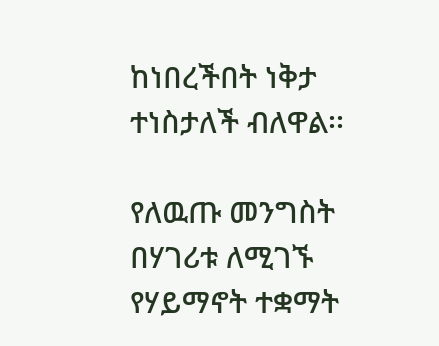ከነበረችበት ነቅታ ተነስታለች ብለዋል፡፡

የለዉጡ መንግስት በሃገሪቱ ለሚገኙ የሃይማኖት ተቋማት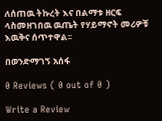ለሰጠዉ ትኩረት እና በልማቱ ዘርፍ ላስመዘገበዉ ዉጤት የሃይማኖት መሪዎቹ እዉቅና ሰጥተዋል፡፡

በወንድማገኝ አሰፋ

0 Reviews ( 0 out of 0 )

Write a Review